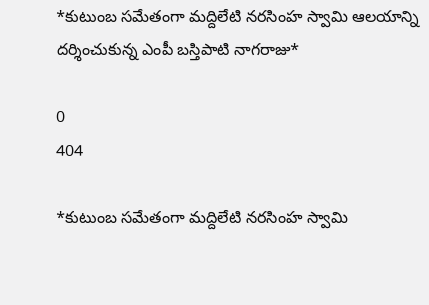*కుటుంబ సమేతంగా మద్దిలేటి నరసింహ స్వామి ఆలయాన్ని దర్శించుకున్న ఎంపీ బస్తిపాటి నాగరాజు*

0
404

*కుటుంబ సమేతంగా మద్దిలేటి నరసింహ స్వామి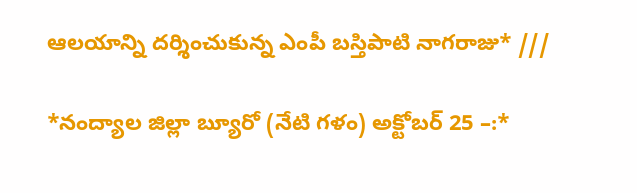ఆలయాన్ని దర్శించుకున్న ఎంపీ బస్తిపాటి నాగరాజు* ///

*నంద్యాల జిల్లా బ్యూరో (నేటి గళం) అక్టోబర్ 25 –:*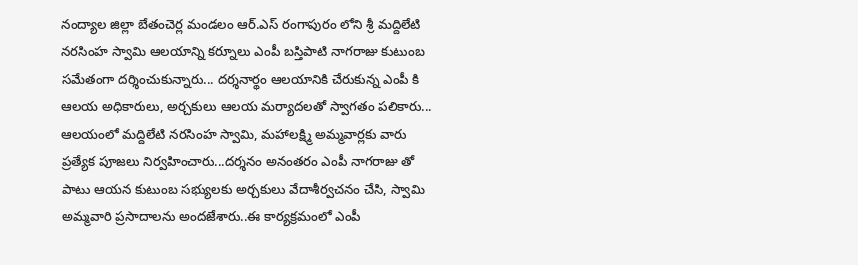నంద్యాల జిల్లా బేతంచెర్ల మండలం ఆర్.ఎస్ రంగాపురం లోని శ్రీ మద్దిలేటి నరసింహ స్వామి ఆలయాన్ని కర్నూలు ఎంపీ బస్తిపాటి నాగరాజు కుటుంబ సమేతంగా దర్శించుకున్నారు... దర్శనార్థం ఆలయానికి చేరుకున్న ఎంపీ కి ఆలయ అధికారులు, అర్చకులు ఆలయ మర్యాదలతో స్వాగతం పలికారు... ఆలయంలో మద్దిలేటి నరసింహ స్వామి, మహాలక్ష్మి అమ్మవార్లకు వారు ప్రత్యేక పూజలు నిర్వహించారు...దర్శనం అనంతరం ఎంపీ నాగరాజు తో పాటు ఆయన కుటుంబ సభ్యులకు అర్చకులు వేదాశీర్వచనం చేసి, స్వామి అమ్మవారి ప్రసాదాలను అందజేశారు..ఈ కార్యక్రమంలో ఎంపీ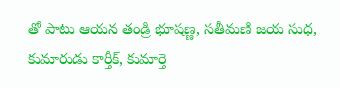తో పాటు ఆయన తండ్రి భూషణ్ణ, సతీమణి జయ సుధ, కుమారుడు కార్తీక్, కుమార్తె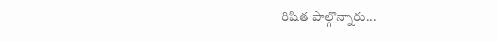రిషిత పాల్గొన్నారు...